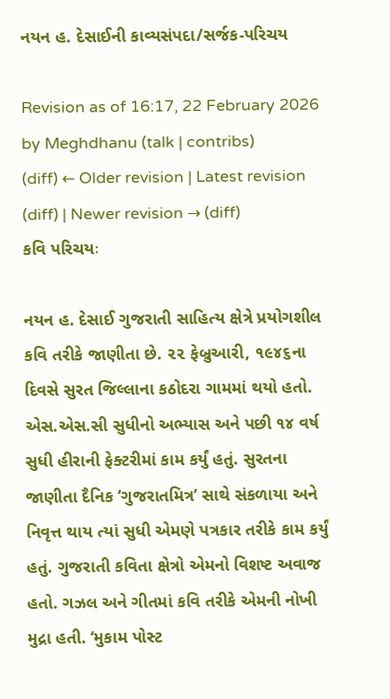નયન હ. દેસાઈની કાવ્યસંપદા/સર્જક-પરિચય

Revision as of 16:17, 22 February 2026 by Meghdhanu (talk | contribs)
(diff) ← Older revision | Latest revision (diff) | Newer revision → (diff)
કવિ પરિચયઃ

નયન હ. દેસાઈ ગુજરાતી સાહિત્ય ક્ષેત્રે પ્રયોગશીલ કવિ તરીકે જાણીતા છે. ૨૨ ફેબ્રુઆરી, ૧૯૪૬ના દિવસે સુરત જિલ્લાના કઠોદરા ગામમાં થયો હતો. એસ.એસ.સી સુધીનો અભ્યાસ અને પછી ૧૪ વર્ષ સુધી હીરાની ફેક્ટરીમાં કામ કર્યું હતું. સુરતના જાણીતા દૈનિક ‘ગુજરાતમિત્ર’ સાથે સંકળાયા અને નિવૃત્ત થાય ત્યાં સુધી એમણે પત્રકાર તરીકે કામ કર્યું હતું. ગુજરાતી કવિતા ક્ષેત્રો એમનો વિશષ્ટ અવાજ હતો. ગઝલ અને ગીતમાં કવિ તરીકે એમની નોખી મુદ્રા હતી. ‘મુકામ પોસ્ટ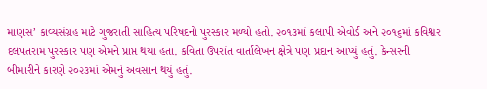માણસ’ કાવ્યસંગ્રહ માટે ગુજરાતી સાહિત્ય પરિષદનો પુરસ્કાર મળ્યો હતો. ૨૦૧૩માં કલાપી એવોર્ડ અને ૨૦૧૬માં કવિશ્વર દલપતરામ પુરસ્કાર પણ એમને પ્રાપ્ત થયા હતા. કવિતા ઉપરાંત વાર્તાલેખન ક્ષેત્રે પણ પ્રદાન આપ્યું હતું. કેન્સરની બીમારીને કારણે ૨૦૨૩માં એમનું અવસાન થયું હતું.